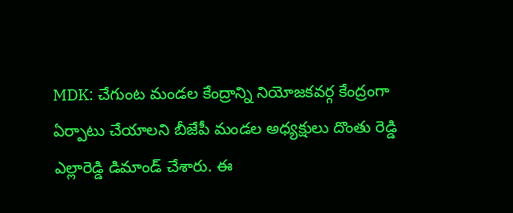MDK: చేగుంట మండల కేంద్రాన్ని నియోజకవర్గ కేంద్రంగా ఏర్పాటు చేయాలని బీజేపీ మండల అధ్యక్షులు దొంతు రెడ్డి ఎల్లారెడ్డి డిమాండ్ చేశారు. ఈ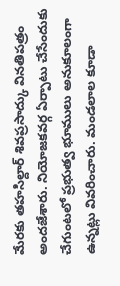మేరకు తహసిల్దార్ శివప్రసాద్కు వినతిపత్రం అందజేశారు. నియోజకవర్గ ఏర్పాటు చేసేందుకు చేగుంటలో ప్రభుత్వ భూములు అనుకూలంగా ఉన్నట్లు వివరించారు. మండలాల కూడా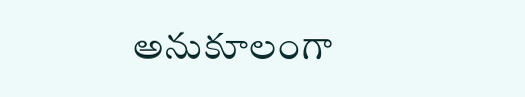అనుకూలంగా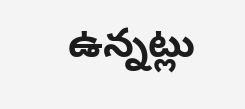ఉన్నట్లు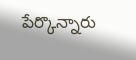పేర్కొన్నారు